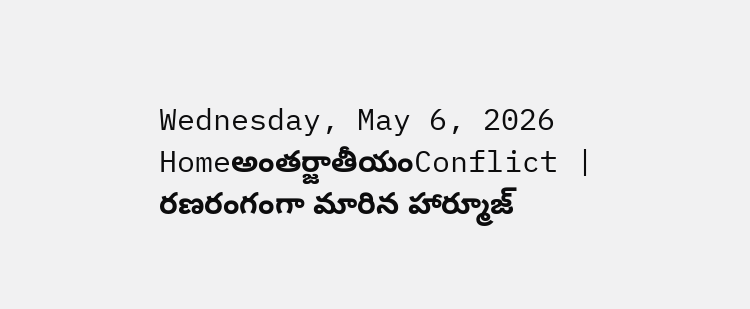Wednesday, May 6, 2026
Homeఅంతర్జాతీయంConflict | రణరంగంగా మారిన హార్మూజ్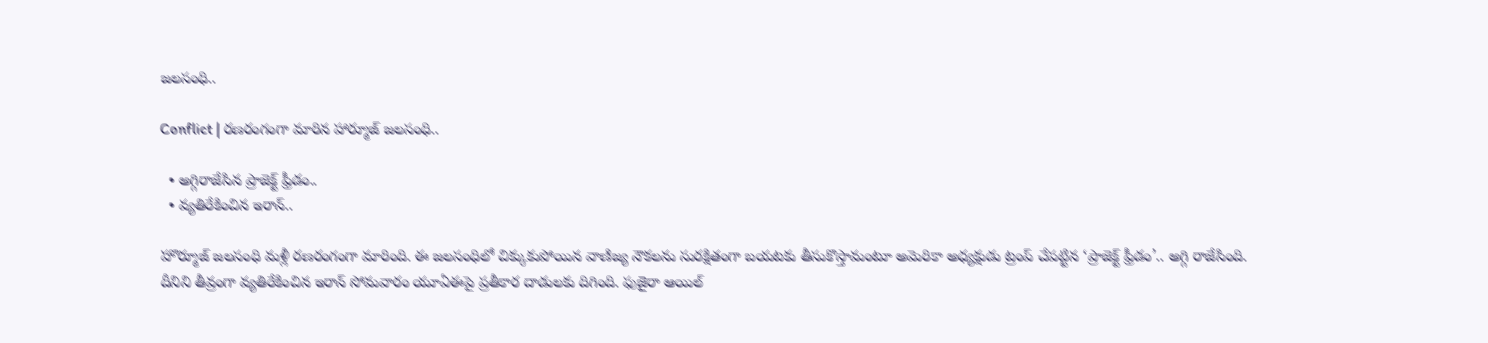జలసంధి..

Conflict | రణరంగంగా మారిన హార్మూజ్ జలసంధి..

  • అగ్గిరాజేసిన ప్రాజెక్ట్ ఫ్రీడం..
  • వ్యతిరేకించిన ఇరాన్..

హొర్మూజ్‌ జలసంధి మళ్లీ రణరంగంగా మారింది. ఈ జలసంధిలో చిక్కుకుపోయిన వాణిజ్య నౌకలను సురక్షితంగా బయటకు తీసుకొస్తామంటూ అమెరికా అధ్యక్షుడు ట్రంప్‌ చేపట్టిన ‘ప్రాజెక్ట్‌ ఫ్రీడం’.. అగ్గి రాజేసింది. దీనిని తీవ్రంగా వ్యతిరేకించిన ఇరాన్‌ సోమవారం యూఏఈపై ప్రతీకార దాడులకు దిగింది. ఫుజైరా ఆయిల్‌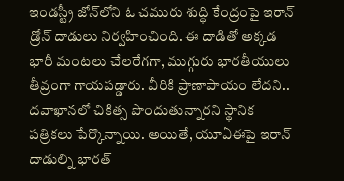ఇండస్ట్రీ జోన్‌లోని ఓ చమురు శుద్ధి కేంద్రంపై ఇరాన్‌ డ్రోన్‌ దాడులు నిర్వహించింది. ఈ దాడితో అక్కడ భారీ మంటలు చేలరేగగా, ముగ్గురు భారతీయులు తీవ్రంగా గాయపడ్డారు. వీరికి ప్రాణాపాయం లేదని.. దవాఖానలో చికిత్స పొందుతున్నారని స్థానిక పత్రికలు పేర్కొన్నాయి. అయితే, యూఏఈపై ఇరాన్‌ దాడుల్ని భారత్‌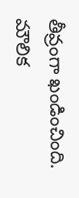తీవ్రంగా ఖండించింది. మౌలిక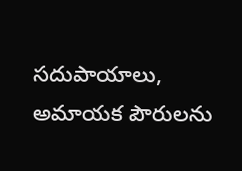సదుపాయాలు, అమాయక పౌరులను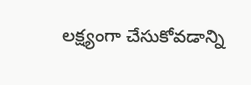లక్ష్యంగా చేసుకోవడాన్ని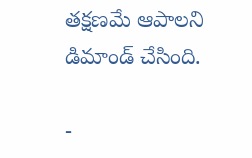తక్షణమే ఆపాలని డిమాండ్‌ చేసింది.

-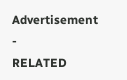Advertisement -
RELATED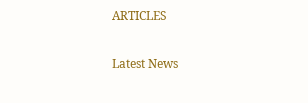ARTICLES

Latest News